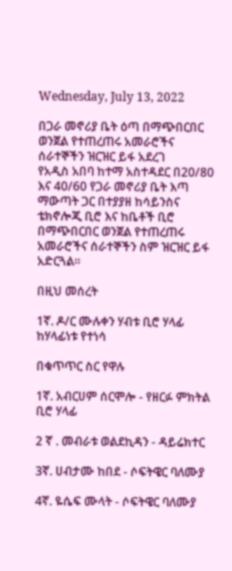Wednesday, July 13, 2022

በጋራ መኖሪያ ቤት ዕጣ በማጭበርበር ወንጀል የተጠረጠሩ አመራሮችና ሰራተኞችን ዝርዝር ይፋ አደረገ
የአዲስ አበባ ከተማ አስተዳደር በ20/80 እና 40/60 የጋራ መኖሪያ ቤት እጣ ማውጣት ጋር በተያያዘ ከሳይንስና ቴክኖሎጂ ቢሮ እና ከቤቶች ቢሮ በማጭበርበር ወንጀል የተጠረጠሩ አመራሮችና ሰራተኞችን ስም ዝርዝር ይፋ አድርጓል፡፡

በዚህ መሰረት

1ኛ. ዶ/ር ሙሉቀን ሃብቱ ቢሮ ሃላፊ ከሃላፊነቱ የተነሳ

በቁጥጥር ስር የዋሉ

1ኛ. አብርሀም ሰርሞሎ - የዘርፉ ምክትል ቢሮ ሃላፊ

2 ኛ . መብራቱ ወልደኪዳን - ዳይሬክተር

3ኛ. ሀብታሙ ከበደ - ሶፍትዌር ባለሙያ

4ኛ. ዬሴፍ ሙላት - ሶፍትዌር ባለሙያ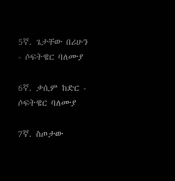5ኛ. ጌታቸው በሪሁን - ሶፍትዌር ባለሙያ

6ኛ. ቃሲም ከድር - ሶፍትዌር ባለሙያ

7ኛ. ስጦታው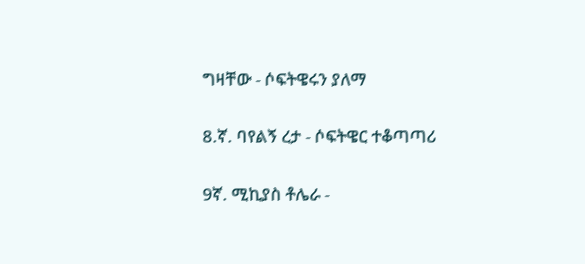ግዛቸው - ሶፍትዌሩን ያለማ

8.ኛ. ባየልኝ ረታ - ሶፍትዌር ተቆጣጣሪ

9ኛ. ሚኪያስ ቶሌራ -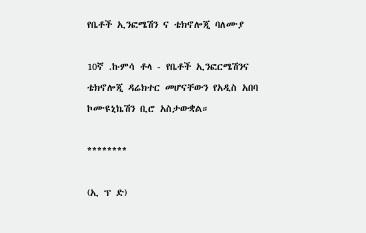የቤቶች ኢንፎሜሽን ና ቴክኖሎጂ ባለሙያ

10ኛ .ኩምሳ ቶላ - የቤቶች ኢንፎርሜሽንና ቴክኖሎጂ ዳሬክተር መሆናቸውን የአዲስ አበባ ኮሙዩኒኬሽን ቢሮ አስታውቋል።

********

(ኢ ፕ ድ)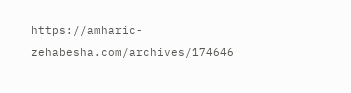https://amharic-zehabesha.com/archives/174646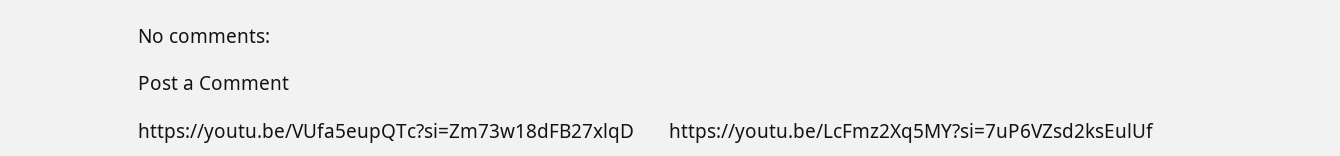No comments:

Post a Comment

https://youtu.be/VUfa5eupQTc?si=Zm73w18dFB27xlqD       https://youtu.be/LcFmz2Xq5MY?si=7uP6VZsd2ksEulUf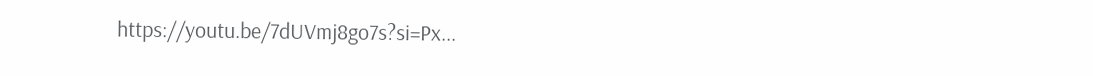https://youtu.be/7dUVmj8go7s?si=Px...